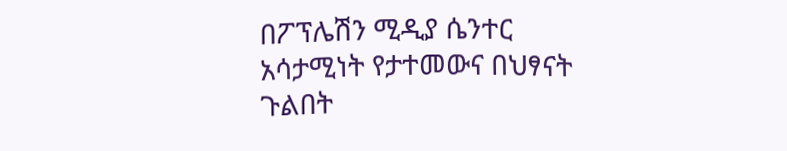በፖፕሌሽን ሚዲያ ሴንተር አሳታሚነት የታተመውና በህፃናት ጉልበት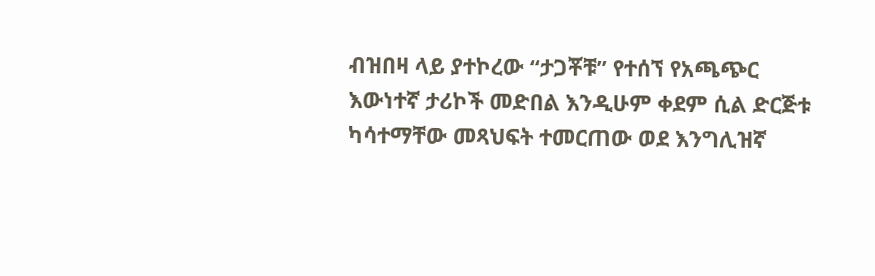ብዝበዛ ላይ ያተኮረው “ታጋቾቹ” የተሰኘ የአጫጭር እውነተኛ ታሪኮች መድበል እንዲሁም ቀደም ሲል ድርጅቱ ካሳተማቸው መጻህፍት ተመርጠው ወደ እንግሊዝኛ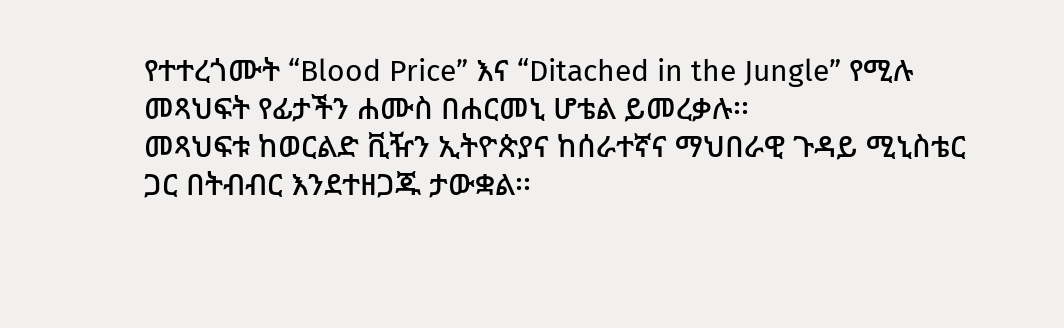የተተረጎሙት “Blood Price” እና “Ditached in the Jungle” የሚሉ መጻህፍት የፊታችን ሐሙስ በሐርመኒ ሆቴል ይመረቃሉ፡፡
መጻህፍቱ ከወርልድ ቪዥን ኢትዮጵያና ከሰራተኛና ማህበራዊ ጉዳይ ሚኒስቴር ጋር በትብብር እንደተዘጋጁ ታውቋል፡፡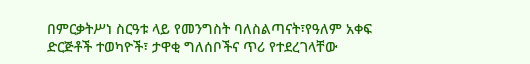በምርቃትሥነ ስርዓቱ ላይ የመንግስት ባለስልጣናት፣የዓለም አቀፍ ድርጅቶች ተወካዮች፣ ታዋቂ ግለሰቦችና ጥሪ የተደረገላቸው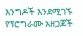እንግዶች እንደሚገኙ የፕሮግራሙ አዘጋጆች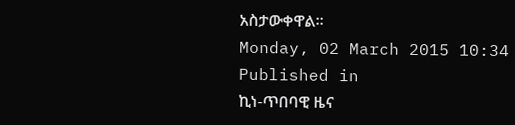አስታውቀዋል፡፡
Monday, 02 March 2015 10:34
Published in
ኪነ-ጥበባዊ ዜና